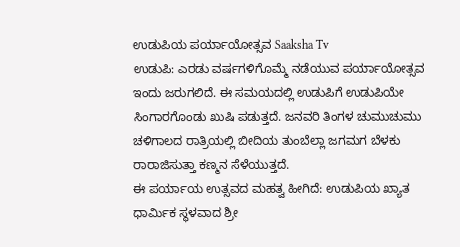ಉಡುಪಿಯ ಪರ್ಯಾಯೋತ್ಸವ Saaksha Tv
ಉಡುಪಿ: ಎರಡು ವರ್ಷಗಳಿಗೊಮ್ಮೆ ನಡೆಯುವ ಪರ್ಯಾಯೋತ್ಸವ ಇಂದು ಜರುಗಲಿದೆ. ಈ ಸಮಯದಲ್ಲಿ ಉಡುಪಿಗೆ ಉಡುಪಿಯೇ ಸಿಂಗಾರಗೊಂಡು ಖುಷಿ ಪಡುತ್ತದೆ. ಜನವರಿ ತಿಂಗಳ ಚುಮುಚುಮು ಚಳಿಗಾಲದ ರಾತ್ರಿಯಲ್ಲಿ ಬೀದಿಯ ತುಂಬೆಲ್ಲಾ ಜಗಮಗ ಬೆಳಕು ರಾರಾಜಿಸುತ್ತಾ ಕಣ್ಮನ ಸೆಳೆಯುತ್ತದೆ.
ಈ ಪರ್ಯಾಯ ಉತ್ಸವದ ಮಹತ್ವ ಹೀಗಿದೆ: ಉಡುಪಿಯ ಖ್ಯಾತ ಧಾರ್ಮಿಕ ಸ್ಥಳವಾದ ಶ್ರೀ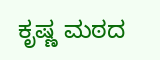ಕೃಷ್ಣ ಮಠದ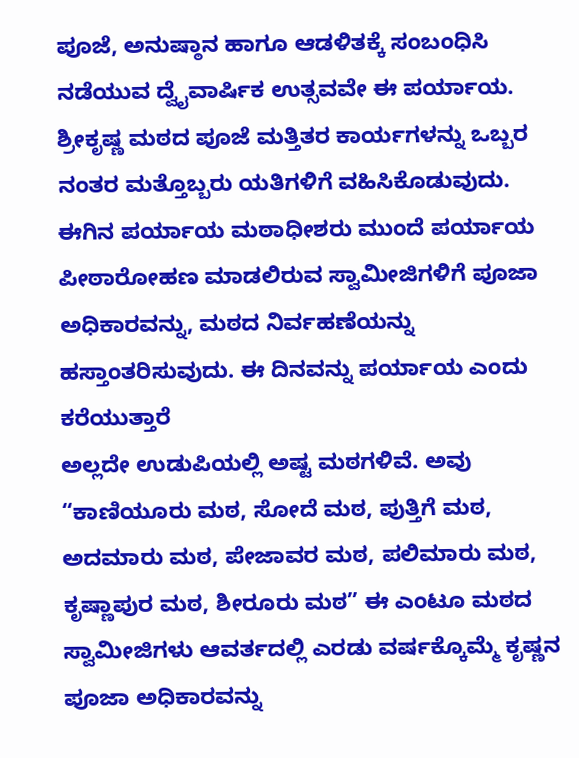ಪೂಜೆ, ಅನುಷ್ಠಾನ ಹಾಗೂ ಆಡಳಿತಕ್ಕೆ ಸಂಬಂಧಿಸಿ ನಡೆಯುವ ದ್ವೈವಾರ್ಷಿಕ ಉತ್ಸವವೇ ಈ ಪರ್ಯಾಯ. ಶ್ರೀಕೃಷ್ಣ ಮಠದ ಪೂಜೆ ಮತ್ತಿತರ ಕಾರ್ಯಗಳನ್ನು ಒಬ್ಬರ ನಂತರ ಮತ್ತೊಬ್ಬರು ಯತಿಗಳಿಗೆ ವಹಿಸಿಕೊಡುವುದು. ಈಗಿನ ಪರ್ಯಾಯ ಮಠಾಧೀಶರು ಮುಂದೆ ಪರ್ಯಾಯ ಪೀಠಾರೋಹಣ ಮಾಡಲಿರುವ ಸ್ವಾಮೀಜಿಗಳಿಗೆ ಪೂಜಾ ಅಧಿಕಾರವನ್ನು, ಮಠದ ನಿರ್ವಹಣೆಯನ್ನು ಹಸ್ತಾಂತರಿಸುವುದು. ಈ ದಿನವನ್ನು ಪರ್ಯಾಯ ಎಂದು ಕರೆಯುತ್ತಾರೆ
ಅಲ್ಲದೇ ಉಡುಪಿಯಲ್ಲಿ ಅಷ್ಟ ಮಠಗಳಿವೆ. ಅವು “ಕಾಣಿಯೂರು ಮಠ, ಸೋದೆ ಮಠ, ಪುತ್ತಿಗೆ ಮಠ, ಅದಮಾರು ಮಠ, ಪೇಜಾವರ ಮಠ, ಪಲಿಮಾರು ಮಠ, ಕೃಷ್ಣಾಪುರ ಮಠ, ಶೀರೂರು ಮಠ” ಈ ಎಂಟೂ ಮಠದ ಸ್ವಾಮೀಜಿಗಳು ಆವರ್ತದಲ್ಲಿ ಎರಡು ವರ್ಷಕ್ಕೊಮ್ಮೆ ಕೃಷ್ಣನ ಪೂಜಾ ಅಧಿಕಾರವನ್ನು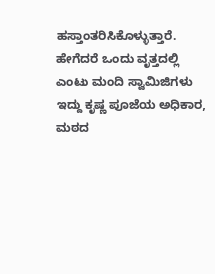ಹಸ್ತಾಂತರಿಸಿಕೊಳ್ಳುತ್ತಾರೆ. ಹೇಗೆದರೆ ಒಂದು ವೃತ್ತದಲ್ಲಿ ಎಂಟು ಮಂದಿ ಸ್ವಾಮಿಜಿಗಳು ಇದ್ದು ಕೃಷ್ಣ ಪೂಜೆಯ ಅಧಿಕಾರ, ಮಠದ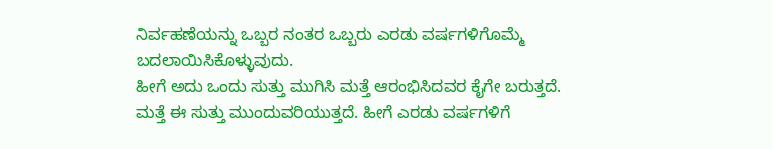ನಿರ್ವಹಣೆಯನ್ನು ಒಬ್ಬರ ನಂತರ ಒಬ್ಬರು ಎರಡು ವರ್ಷಗಳಿಗೊಮ್ಮೆ ಬದಲಾಯಿಸಿಕೊಳ್ಳುವುದು.
ಹೀಗೆ ಅದು ಒಂದು ಸುತ್ತು ಮುಗಿಸಿ ಮತ್ತೆ ಆರಂಭಿಸಿದವರ ಕೈಗೇ ಬರುತ್ತದೆ. ಮತ್ತೆ ಈ ಸುತ್ತು ಮುಂದುವರಿಯುತ್ತದೆ. ಹೀಗೆ ಎರಡು ವರ್ಷಗಳಿಗೆ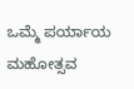ಒಮ್ಮೆ ಪರ್ಯಾಯ ಮಹೋತ್ಸವ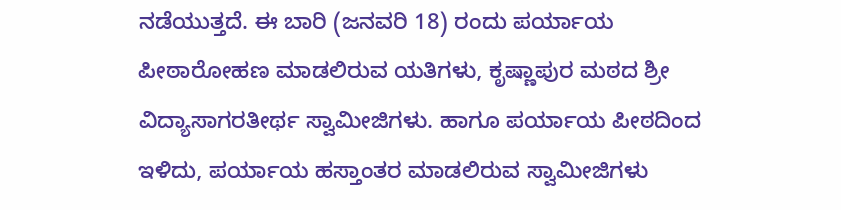ನಡೆಯುತ್ತದೆ. ಈ ಬಾರಿ (ಜನವರಿ 18) ರಂದು ಪರ್ಯಾಯ ಪೀಠಾರೋಹಣ ಮಾಡಲಿರುವ ಯತಿಗಳು, ಕೃಷ್ಣಾಪುರ ಮಠದ ಶ್ರೀ ವಿದ್ಯಾಸಾಗರತೀರ್ಥ ಸ್ವಾಮೀಜಿಗಳು. ಹಾಗೂ ಪರ್ಯಾಯ ಪೀಠದಿಂದ ಇಳಿದು, ಪರ್ಯಾಯ ಹಸ್ತಾಂತರ ಮಾಡಲಿರುವ ಸ್ವಾಮೀಜಿಗಳು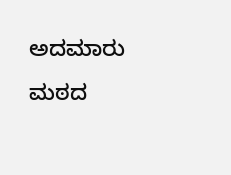ಅದಮಾರು ಮಠದ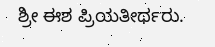ಶ್ರೀ ಈಶ ಪ್ರಿಯತೀರ್ಥರು.